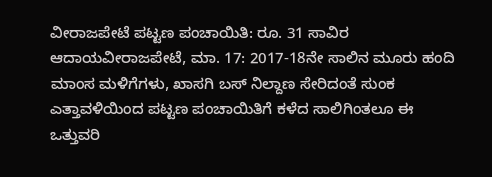ವೀರಾಜಪೇಟೆ ಪಟ್ಟಣ ಪಂಚಾಯಿತಿ: ರೂ. 31 ಸಾವಿರ ಆದಾಯವೀರಾಜಪೇಟೆ, ಮಾ. 17: 2017-18ನೇ ಸಾಲಿನ ಮೂರು ಹಂದಿ ಮಾಂಸ ಮಳಿಗೆಗಳು, ಖಾಸಗಿ ಬಸ್ ನಿಲ್ದಾಣ ಸೇರಿದಂತೆ ಸುಂಕ ಎತ್ತಾವಳಿಯಿಂದ ಪಟ್ಟಣ ಪಂಚಾಯಿತಿಗೆ ಕಳೆದ ಸಾಲಿಗಿಂತಲೂ ಈ
ಒತ್ತುವರಿ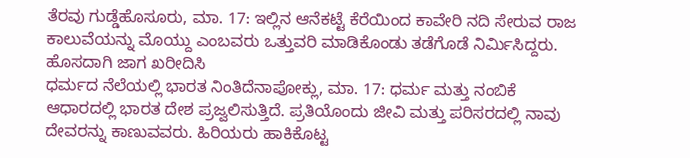ತೆರವು ಗುಡ್ಡೆಹೊಸೂರು, ಮಾ. 17: ಇಲ್ಲಿನ ಆನೆಕಟ್ಟೆ ಕೆರೆಯಿಂದ ಕಾವೇರಿ ನದಿ ಸೇರುವ ರಾಜ ಕಾಲುವೆಯನ್ನು ಮೊಯ್ದು ಎಂಬವರು ಒತ್ತುವರಿ ಮಾಡಿಕೊಂಡು ತಡೆಗೊಡೆ ನಿರ್ಮಿಸಿದ್ದರು. ಹೊಸದಾಗಿ ಜಾಗ ಖರೀದಿಸಿ
ಧರ್ಮದ ನೆಲೆಯಲ್ಲಿ ಭಾರತ ನಿಂತಿದೆನಾಪೋಕ್ಲು, ಮಾ. 17: ಧರ್ಮ ಮತ್ತು ನಂಬಿಕೆ ಆಧಾರದಲ್ಲಿ ಭಾರತ ದೇಶ ಪ್ರಜ್ವಲಿಸುತ್ತಿದೆ. ಪ್ರತಿಯೊಂದು ಜೀವಿ ಮತ್ತು ಪರಿಸರದಲ್ಲಿ ನಾವು ದೇವರನ್ನು ಕಾಣುವವರು. ಹಿರಿಯರು ಹಾಕಿಕೊಟ್ಟ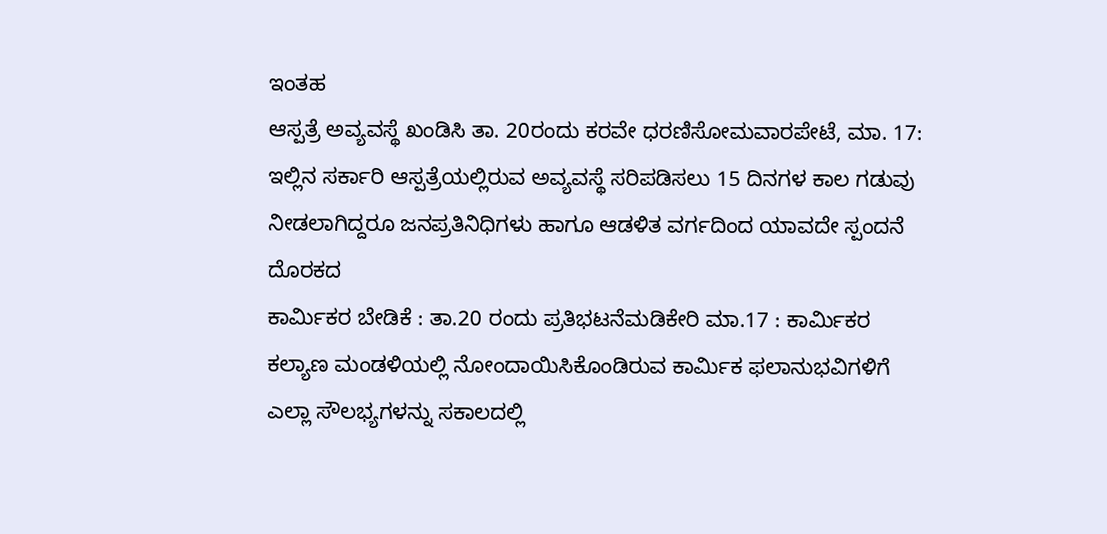ಇಂತಹ
ಆಸ್ಪತ್ರೆ ಅವ್ಯವಸ್ಥೆ ಖಂಡಿಸಿ ತಾ. 20ರಂದು ಕರವೇ ಧರಣಿಸೋಮವಾರಪೇಟೆ, ಮಾ. 17: ಇಲ್ಲಿನ ಸರ್ಕಾರಿ ಆಸ್ಪತ್ರೆಯಲ್ಲಿರುವ ಅವ್ಯವಸ್ಥೆ ಸರಿಪಡಿಸಲು 15 ದಿನಗಳ ಕಾಲ ಗಡುವು ನೀಡಲಾಗಿದ್ದರೂ ಜನಪ್ರತಿನಿಧಿಗಳು ಹಾಗೂ ಆಡಳಿತ ವರ್ಗದಿಂದ ಯಾವದೇ ಸ್ಪಂದನೆ ದೊರಕದ
ಕಾರ್ಮಿಕರ ಬೇಡಿಕೆ : ತಾ.20 ರಂದು ಪ್ರತಿಭಟನೆಮಡಿಕೇರಿ ಮಾ.17 : ಕಾರ್ಮಿಕರ ಕಲ್ಯಾಣ ಮಂಡಳಿಯಲ್ಲಿ ನೋಂದಾಯಿಸಿಕೊಂಡಿರುವ ಕಾರ್ಮಿಕ ಫಲಾನುಭವಿಗಳಿಗೆ ಎಲ್ಲಾ ಸೌಲಭ್ಯಗಳನ್ನು ಸಕಾಲದಲ್ಲಿ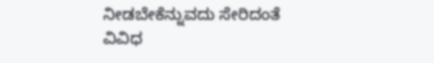ನೀಡಬೇಕೆನ್ನುವದು ಸೇರಿದಂತೆ ವಿವಿಧ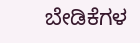ಬೇಡಿಕೆಗಳ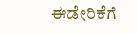ಈಡೇರಿಕೆಗೆ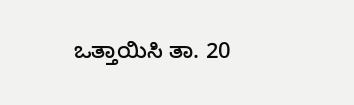ಒತ್ತಾಯಿಸಿ ತಾ. 20